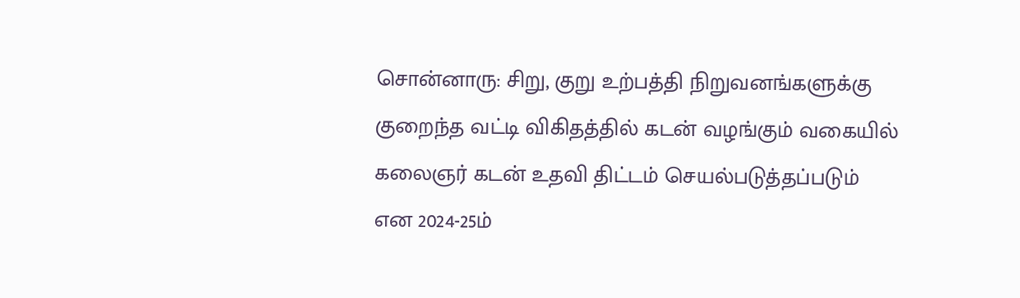சொன்னாரு: சிறு, குறு உற்பத்தி நிறுவனங்களுக்கு குறைந்த வட்டி விகிதத்தில் கடன் வழங்கும் வகையில் கலைஞர் கடன் உதவி திட்டம் செயல்படுத்தப்படும் என 2024-25ம்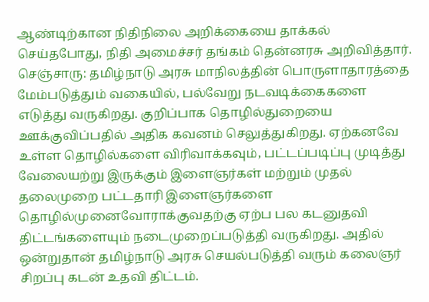ஆண்டிற்கான நிதிநிலை அறிக்கையை தாக்கல் செய்தபோது, நிதி அமைச்சர் தங்கம் தென்னரசு அறிவித்தார்.
செஞ்சாரு: தமிழ்நாடு அரசு மாநிலத்தின் பொருளாதாரத்தை மேம்படுத்தும் வகையில், பல்வேறு நடவடிக்கைகளை எடுத்து வருகிறது. குறிப்பாக தொழில்துறையை ஊக்குவிப்பதில் அதிக கவனம் செலுத்துகிறது. ஏற்கனவே உள்ள தொழில்களை விரிவாக்கவும், பட்டப்படிப்பு முடித்து வேலையற்று இருக்கும் இளைஞர்கள் மற்றும் முதல் தலைமுறை பட்டதாரி இளைஞர்களை தொழில்முனைவோராக்குவதற்கு ஏற்ப பல கடனுதவி திட்டங்களையும் நடைமுறைப்படுத்தி வருகிறது. அதில் ஒன்றுதான் தமிழ்நாடு அரசு செயல்படுத்தி வரும் கலைஞர் சிறப்பு கடன் உதவி திட்டம்.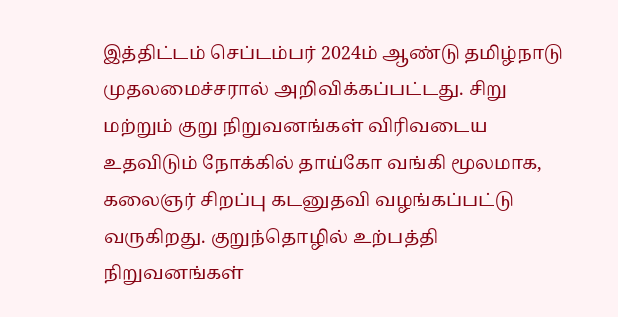இத்திட்டம் செப்டம்பர் 2024ம் ஆண்டு தமிழ்நாடு முதலமைச்சரால் அறிவிக்கப்பட்டது. சிறு மற்றும் குறு நிறுவனங்கள் விரிவடைய உதவிடும் நோக்கில் தாய்கோ வங்கி மூலமாக, கலைஞர் சிறப்பு கடனுதவி வழங்கப்பட்டு வருகிறது. குறுந்தொழில் உற்பத்தி நிறுவனங்கள்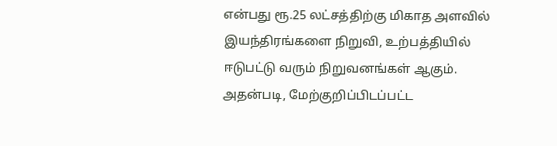என்பது ரூ.25 லட்சத்திற்கு மிகாத அளவில் இயந்திரங்களை நிறுவி, உற்பத்தியில் ஈடுபட்டு வரும் நிறுவனங்கள் ஆகும். அதன்படி, மேற்குறிப்பிடப்பட்ட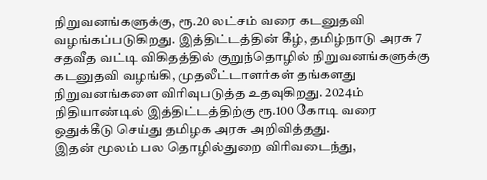நிறுவனங்களுக்கு, ரூ.20 லட்சம் வரை கடனுதவி வழங்கப்படுகிறது. இத்திட்டத்தின் கீழ், தமிழ்நாடு அரசு 7 சதவீத வட்டி விகிதத்தில் குறுந்தொழில் நிறுவனங்களுக்கு கடனுதவி வழங்கி, முதலீட்டாளர்கள் தங்களது நிறுவனங்களை விரிவுபடுத்த உதவுகிறது. 2024ம் நிதியாண்டில் இத்திட்டத்திற்கு ரூ.100 கோடி வரை ஒதுக்கீடு செய்து தமிழக அரசு அறிவித்தது.
இதன் மூலம் பல தொழில்துறை விரிவடைந்து,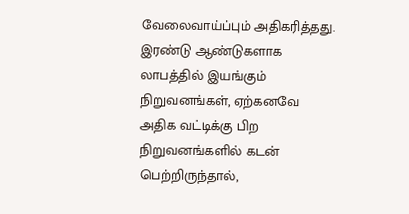வேலைவாய்ப்பும் அதிகரித்தது. இரண்டு ஆண்டுகளாக லாபத்தில் இயங்கும் நிறுவனங்கள், ஏற்கனவே அதிக வட்டிக்கு பிற நிறுவனங்களில் கடன் பெற்றிருந்தால்,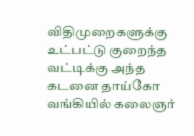விதிமுறைகளுக்கு உட்பட்டு குறைந்த வட்டிக்கு அந்த கடனை தாய்கோ வங்கியில் கலைஞர்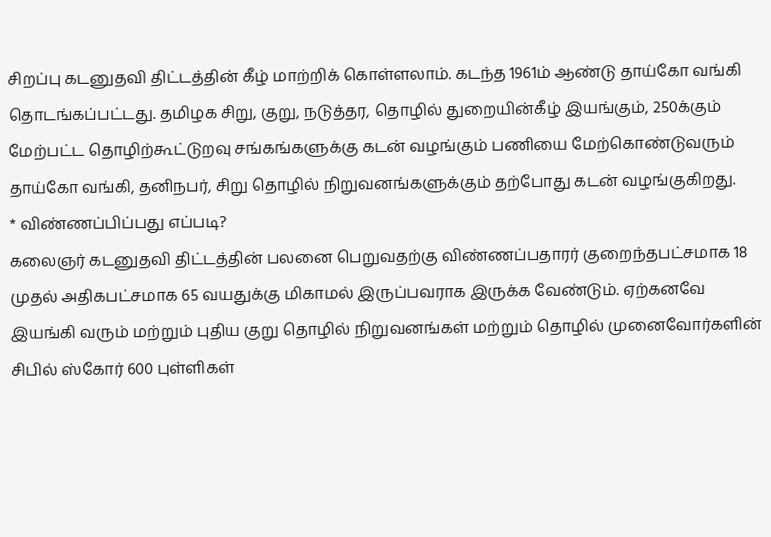சிறப்பு கடனுதவி திட்டத்தின் கீழ் மாற்றிக் கொள்ளலாம். கடந்த 1961ம் ஆண்டு தாய்கோ வங்கி தொடங்கப்பட்டது. தமிழக சிறு, குறு, நடுத்தர, தொழில் துறையின்கீழ் இயங்கும், 250க்கும் மேற்பட்ட தொழிற்கூட்டுறவு சங்கங்களுக்கு கடன் வழங்கும் பணியை மேற்கொண்டுவரும் தாய்கோ வங்கி, தனிநபர், சிறு தொழில் நிறுவனங்களுக்கும் தற்போது கடன் வழங்குகிறது.
* விண்ணப்பிப்பது எப்படி?
கலைஞர் கடனுதவி திட்டத்தின் பலனை பெறுவதற்கு விண்ணப்பதாரர் குறைந்தபட்சமாக 18 முதல் அதிகபட்சமாக 65 வயதுக்கு மிகாமல் இருப்பவராக இருக்க வேண்டும். ஏற்கனவே இயங்கி வரும் மற்றும் புதிய குறு தொழில் நிறுவனங்கள் மற்றும் தொழில் முனைவோர்களின் சிபில் ஸ்கோர் 600 புள்ளிகள்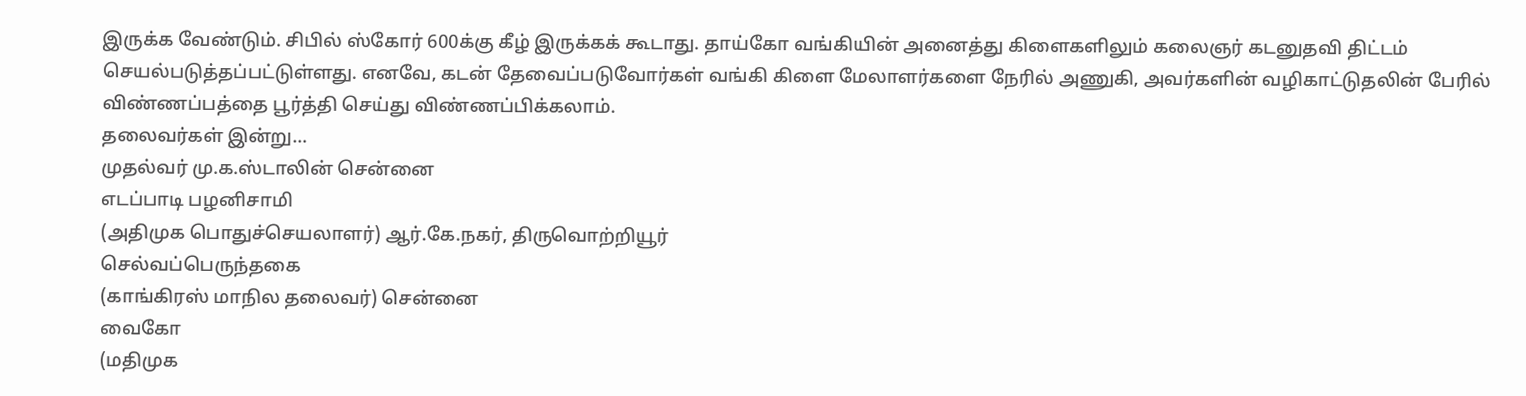இருக்க வேண்டும். சிபில் ஸ்கோர் 600க்கு கீழ் இருக்கக் கூடாது. தாய்கோ வங்கியின் அனைத்து கிளைகளிலும் கலைஞர் கடனுதவி திட்டம் செயல்படுத்தப்பட்டுள்ளது. எனவே, கடன் தேவைப்படுவோர்கள் வங்கி கிளை மேலாளர்களை நேரில் அணுகி, அவர்களின் வழிகாட்டுதலின் பேரில் விண்ணப்பத்தை பூர்த்தி செய்து விண்ணப்பிக்கலாம்.
தலைவர்கள் இன்று…
முதல்வர் மு.க.ஸ்டாலின் சென்னை
எடப்பாடி பழனிசாமி
(அதிமுக பொதுச்செயலாளர்) ஆர்.கே.நகர், திருவொற்றியூர்
செல்வப்பெருந்தகை
(காங்கிரஸ் மாநில தலைவர்) சென்னை
வைகோ
(மதிமுக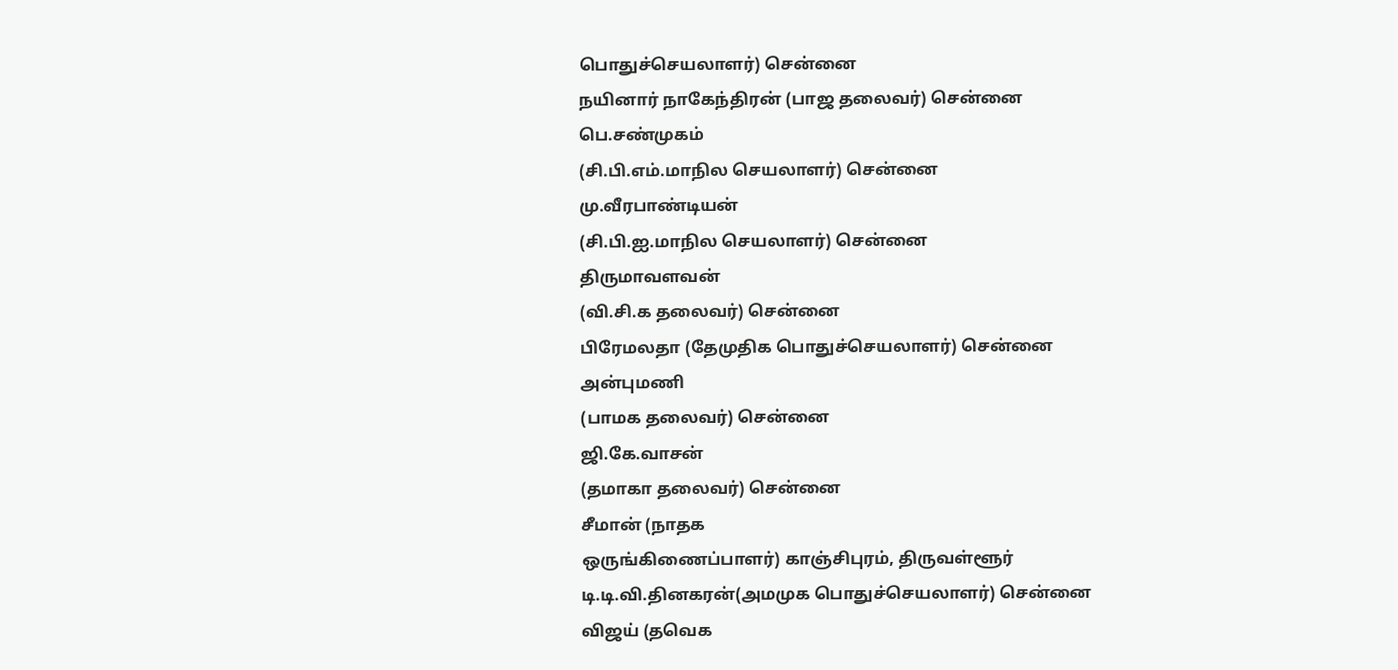பொதுச்செயலாளர்) சென்னை
நயினார் நாகேந்திரன் (பாஜ தலைவர்) சென்னை
பெ.சண்முகம்
(சி.பி.எம்.மாநில செயலாளர்) சென்னை
மு.வீரபாண்டியன்
(சி.பி.ஐ.மாநில செயலாளர்) சென்னை
திருமாவளவன்
(வி.சி.க தலைவர்) சென்னை
பிரேமலதா (தேமுதிக பொதுச்செயலாளர்) சென்னை
அன்புமணி
(பாமக தலைவர்) சென்னை
ஜி.கே.வாசன்
(தமாகா தலைவர்) சென்னை
சீமான் (நாதக
ஒருங்கிணைப்பாளர்) காஞ்சிபுரம், திருவள்ளூர்
டி.டி.வி.தினகரன்(அமமுக பொதுச்செயலாளர்) சென்னை
விஜய் (தவெக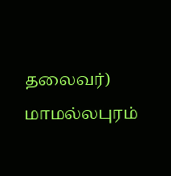தலைவர்) மாமல்லபுரம்